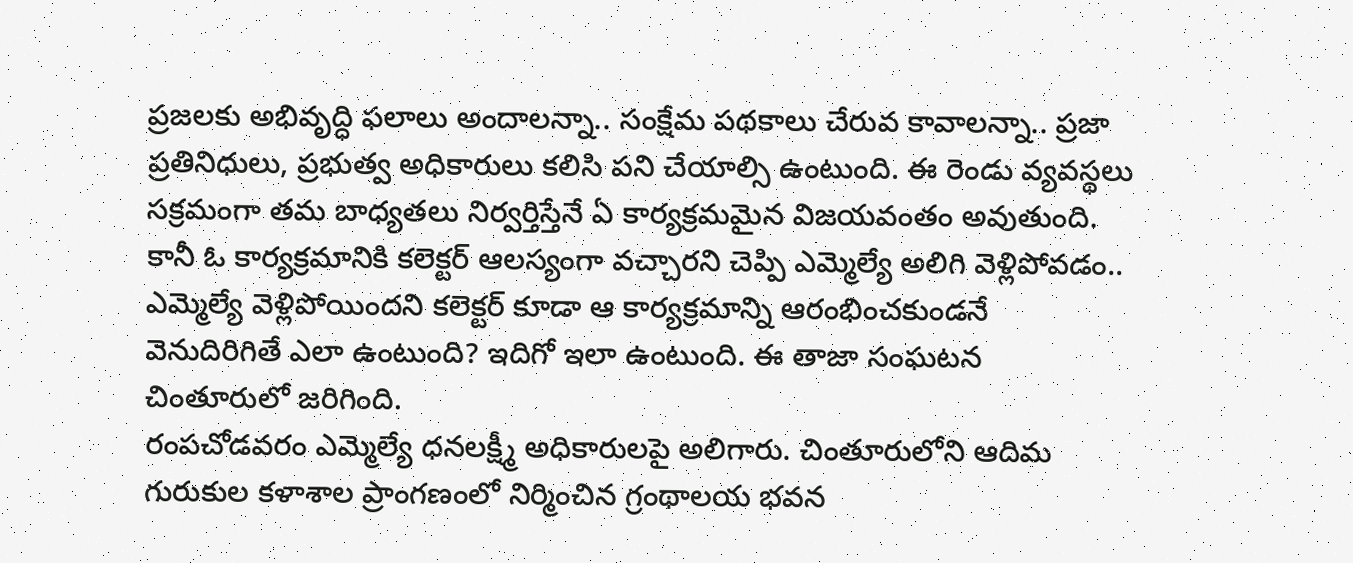ప్రజలకు అభివృద్ధి ఫలాలు అందాలన్నా.. సంక్షేమ పథకాలు చేరువ కావాలన్నా.. ప్రజా ప్రతినిధులు, ప్రభుత్వ అధికారులు కలిసి పని చేయాల్సి ఉంటుంది. ఈ రెండు వ్యవస్థలు సక్రమంగా తమ బాధ్యతలు నిర్వర్తిస్తేనే ఏ కార్యక్రమమైన విజయవంతం అవుతుంది. కానీ ఓ కార్యక్రమానికి కలెక్టర్ ఆలస్యంగా వచ్చారని చెప్పి ఎమ్మెల్యే అలిగి వెళ్లిపోవడం.. ఎమ్మెల్యే వెళ్లిపోయిందని కలెక్టర్ కూడా ఆ కార్యక్రమాన్ని ఆరంభించకుండనే వెనుదిరిగితే ఎలా ఉంటుంది? ఇదిగో ఇలా ఉంటుంది. ఈ తాజా సంఘటన చింతూరులో జరిగింది.
రంపచోడవరం ఎమ్మెల్యే ధనలక్ష్మీ అధికారులపై అలిగారు. చింతూరులోని ఆదిమ గురుకుల కళాశాల ప్రాంగణంలో నిర్మించిన గ్రంథాలయ భవన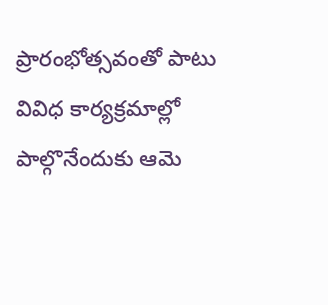ప్రారంభోత్సవంతో పాటు వివిధ కార్యక్రమాల్లో పాల్గొనేందుకు ఆమె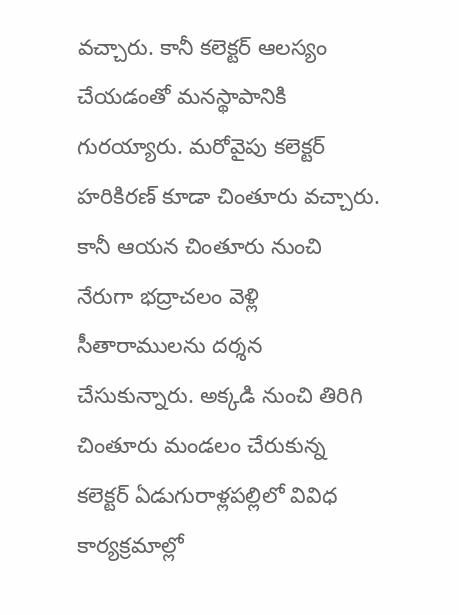వచ్చారు. కానీ కలెక్టర్ ఆలస్యం చేయడంతో మనస్థాపానికి గురయ్యారు. మరోవైపు కలెక్టర్ హరికిరణ్ కూడా చింతూరు వచ్చారు. కానీ ఆయన చింతూరు నుంచి నేరుగా భద్రాచలం వెళ్లి సీతారాములను దర్శన చేసుకున్నారు. అక్కడి నుంచి తిరిగి చింతూరు మండలం చేరుకున్న కలెక్టర్ ఏడుగురాళ్లపల్లిలో వివిధ కార్యక్రమాల్లో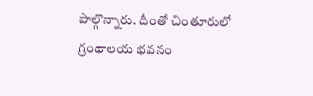పాల్గొన్నారు. దీంతో చింతూరులో గ్రంథాలయ భవనం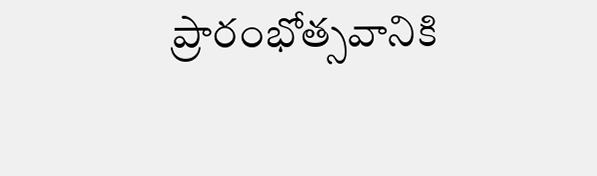ప్రారంభోత్సవానికి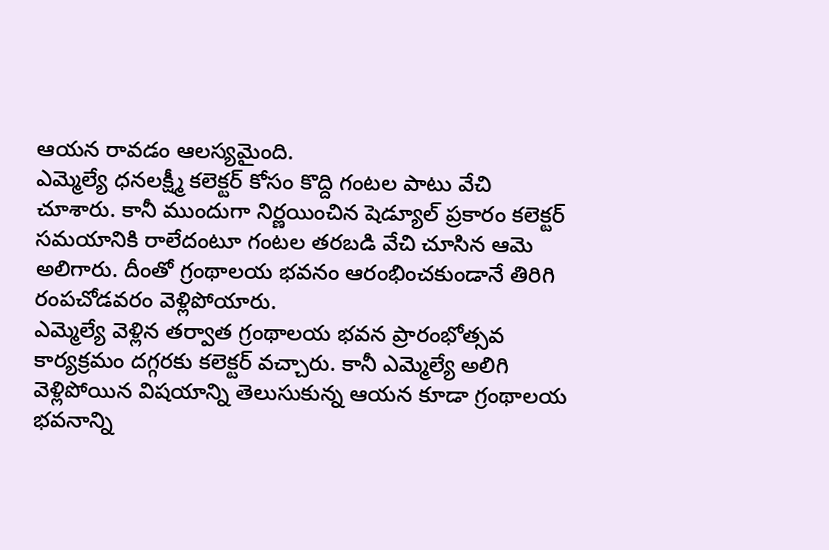ఆయన రావడం ఆలస్యమైంది.
ఎమ్మెల్యే ధనలక్ష్మీ కలెక్టర్ కోసం కొద్ది గంటల పాటు వేచి చూశారు. కానీ ముందుగా నిర్ణయించిన షెడ్యూల్ ప్రకారం కలెక్టర్ సమయానికి రాలేదంటూ గంటల తరబడి వేచి చూసిన ఆమె అలిగారు. దీంతో గ్రంథాలయ భవనం ఆరంభించకుండానే తిరిగి రంపచోడవరం వెళ్లిపోయారు.
ఎమ్మెల్యే వెళ్లిన తర్వాత గ్రంథాలయ భవన ప్రారంభోత్సవ కార్యక్రమం దగ్గరకు కలెక్టర్ వచ్చారు. కానీ ఎమ్మెల్యే అలిగి వెళ్లిపోయిన విషయాన్ని తెలుసుకున్న ఆయన కూడా గ్రంథాలయ భవనాన్ని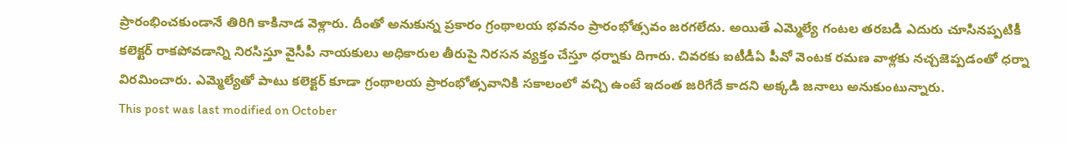ప్రారంభించకుండానే తిరిగి కాకినాడ వెళ్లారు. దీంతో అనుకున్న ప్రకారం గ్రంథాలయ భవనం ప్రారంభోత్సవం జరగలేదు. అయితే ఎమ్మెల్యే గంటల తరబడి ఎదురు చూసినప్పటికీ కలెక్టర్ రాకపోవడాన్ని నిరసిస్తూ వైసీపీ నాయకులు అధికారుల తీరుపై నిరసన వ్యక్తం చేస్తూ ధర్నాకు దిగారు. చివరకు ఐటీడీఏ పీవో వెంటక రమణ వాళ్లకు నచ్చజెప్పడంతో ధర్నా విరమించారు. ఎమ్మెల్యేతో పాటు కలెక్టర్ కూడా గ్రంథాలయ ప్రారంభోత్సవానికి సకాలంలో వచ్చి ఉంటే ఇదంత జరిగేదే కాదని అక్కడి జనాలు అనుకుంటున్నారు.
This post was last modified on October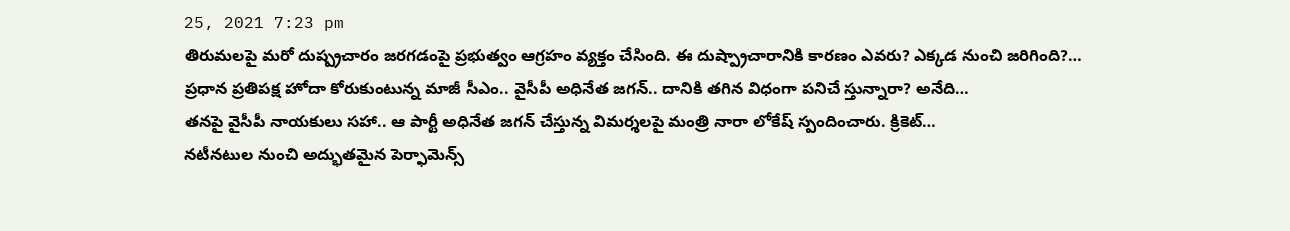25, 2021 7:23 pm
తిరుమలపై మరో దుష్ప్రచారం జరగడంపై ప్రభుత్వం ఆగ్రహం వ్యక్తం చేసింది. ఈ దుష్ప్రాచారానికి కారణం ఎవరు? ఎక్కడ నుంచి జరిగింది?…
ప్రధాన ప్రతిపక్ష హోదా కోరుకుంటున్న మాజీ సీఎం.. వైసీపీ అధినేత జగన్.. దానికి తగిన విధంగా పనిచే స్తున్నారా? అనేది…
తనపై వైసీపీ నాయకులు సహా.. ఆ పార్టీ అధినేత జగన్ చేస్తున్న విమర్శలపై మంత్రి నారా లోకేష్ స్పందించారు. క్రికెట్…
నటీనటుల నుంచి అద్భుతమైన పెర్ఫామెన్స్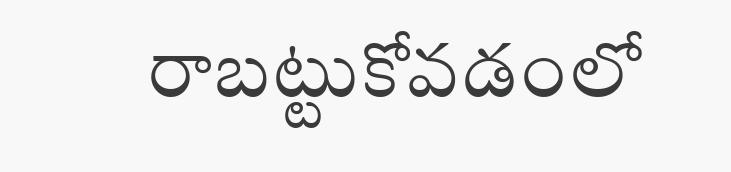రాబట్టుకోవడంలో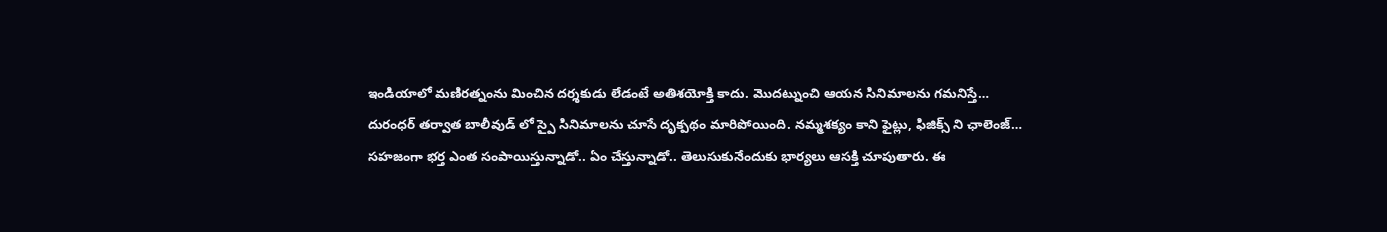ఇండియాలో మణిరత్నంను మించిన దర్శకుడు లేడంటే అతిశయోక్తి కాదు. మొదట్నుంచి ఆయన సినిమాలను గమనిస్తే…
దురంధర్ తర్వాత బాలీవుడ్ లో స్పై సినిమాలను చూసే దృక్పథం మారిపోయింది. నమ్మశక్యం కాని ఫైట్లు, ఫిజిక్స్ ని ఛాలెంజ్…
సహజంగా భర్త ఎంత సంపాయిస్తున్నాడో.. ఏం చేస్తున్నాడో.. తెలుసుకునేందుకు భార్యలు ఆసక్తి చూపుతారు. ఈ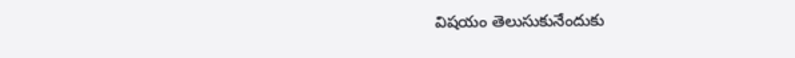విషయం తెలుసుకునేందుకు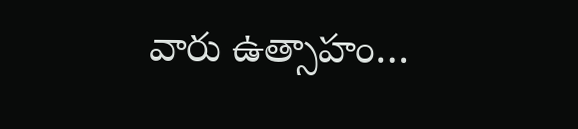వారు ఉత్సాహం…